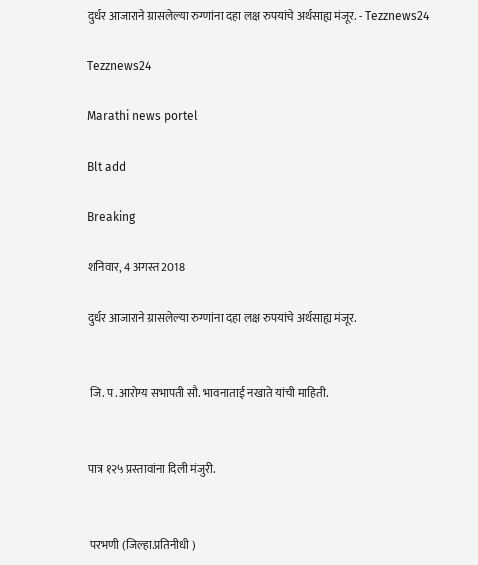दुर्धर आजाराने ग्रासलेल्या रुग्णांना दहा लक्ष रुपयांचे अर्थसाह्य मंजूर. - Tezznews24

Tezznews24

Marathi news portel

Blt add

Breaking

शनिवार, 4 अगस्त 2018

दुर्धर आजाराने ग्रासलेल्या रुग्णांना दहा लक्ष रुपयांचे अर्थसाह्य मंजूर.


 जि. प .आरोग्य सभापती सौ. भावनाताई नखाते यांची माहिती.


पात्र १२५ प्रस्तावांना दिली मंजुरी.


 परभणी (जिल्हा.प्रतिनीधी )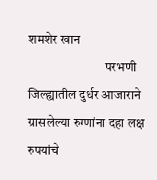शमशेर खान
                             परभणी जिल्ह्यातील दुर्धर आजाराने ग्रासलेल्या रुग्णांना दहा लक्ष रुपयांचे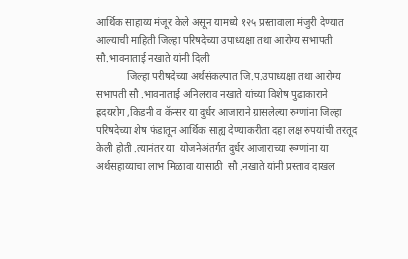आर्थिक साहाय्य मंजूर केले असून यामध्ये १२५ प्रस्तावाला मंजुरी देण्यात आल्याची माहिती जिल्हा परिषदेच्या उपाध्यक्षा तथा आरोग्य सभापती सौ.भावनाताई नखाते यांनी दिली
            जिल्हा परीषदेच्या अर्थसंकल्पात जि.प.उपाध्यक्षा तथा आरोग्य सभापती सौ .भावनाताई अनिलराव नखाते यांच्या विशेष पुढाकाराने ह्रदयरोग ,किडनी व कॅन्सर या दुर्धर आजाराने ग्रासलेल्या रुग्णांना जिल्हा परिषदेच्या शेष फंडातून आर्थिक साह्य देण्याकरीता दहा लक्ष रुपयांची तरतूद केली होती .त्यानंतर या  योजनेअंतर्गत दुर्धर आजाराच्या रूग्णांना या अर्थसहाय्याचा लाभ मिळावा यासाठी  सौ .नखाते यांनी प्रस्ताव दाखल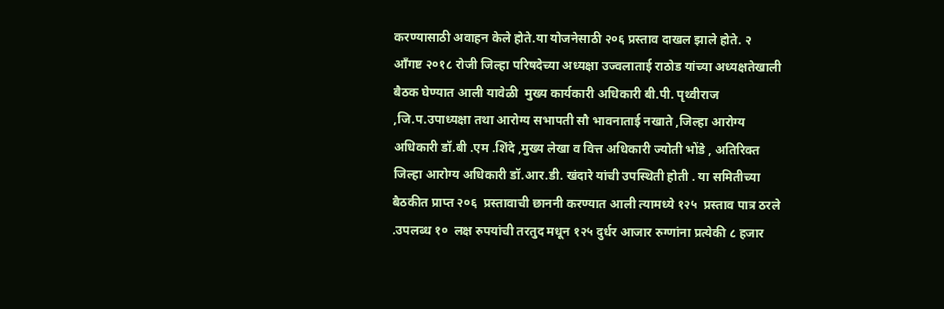करण्यासाठी अवाहन केले होते.या योजनेसाठी २०६ प्रस्ताव दाखल झाले होते. २ आँगष्ट २०१८ रोजी जिल्हा परिषदेच्या अध्यक्षा उज्वलाताई राठोड यांच्या अध्यक्षतेखाली बैठक घेण्यात आली यावेळी  मुख्य कार्यकारी अधिकारी बी.पी. पृथ्वीराज ,जि.प.उपाध्यक्षा तथा आरोग्य सभापती सौ भावनाताई नखाते ,जिल्हा आरोग्य अधिकारी डॉ.बी .एम .शिंदे ,मुख्य लेखा व वित्त अधिकारी ज्योती भोंडे , अतिरिक्त जिल्हा आरोग्य अधिकारी डॉ.आर.डी. खंदारे यांची उपस्थिती होती . या समितीच्या बैठकीत प्राप्त २०६  प्रस्तावाची छाननी करण्यात आली त्यामध्ये १२५  प्रस्ताव पात्र ठरले .उपलब्ध १०  लक्ष रुपयांची तरतुद मधून १२५ दुर्धर आजार रुग्णांना प्रत्येकी ८ हजार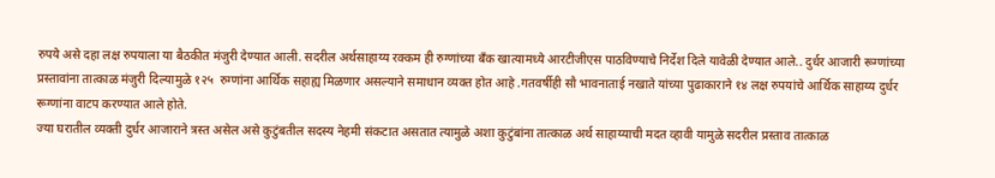रुपये असे दहा लक्ष रुपयाला या बैठकीत मंजुरी देण्यात आली. सदरील अर्थसाहाय्य रक्कम ही रुग्णांच्या बँक खात्यामध्ये आरटीजीएस पाठविण्याचे निर्देश दिले यावेळी देण्यात आले.. दुर्धर आजारी रूग्णांच्या प्रस्तावांना तात्काळ मंजुरी दिल्यामुळे १२५  रुग्णांना आर्थिक सहाह्य मिळणार असल्याने समाधान व्यक्त होत आहे .गतवर्षीही सौ भावनाताई नखाते यांच्या पुढाकाराने १४ लक्ष रुपयांचे आर्थिक साहाय्य दुर्धर रूग्णांना वाटप करण्यात आले होते.
ज्या घरातील व्यक्ती दुर्धर आजाराने त्रस्त असेल असे कुटुंबतील सदस्य नेहमी संकटात असतात त्यामुळे अशा कुटुंबांना तात्काळ अर्थ साहाय्याची मदत व्हावी यामुळे सदरील प्रस्ताव तात्काळ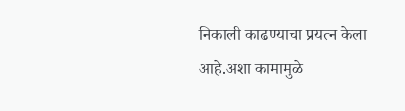निकाली काढण्याचा प्रयत्न केला आहे.अशा कामामुळे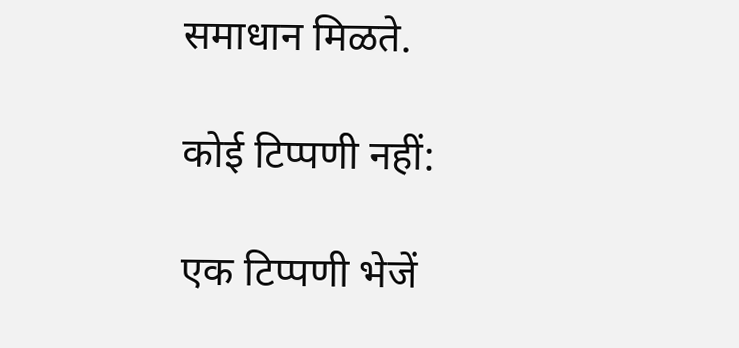समाधान मिळते.

कोई टिप्पणी नहीं:

एक टिप्पणी भेजें